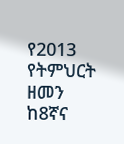የ2013 የትምህርት ዘመን ከ8ኛና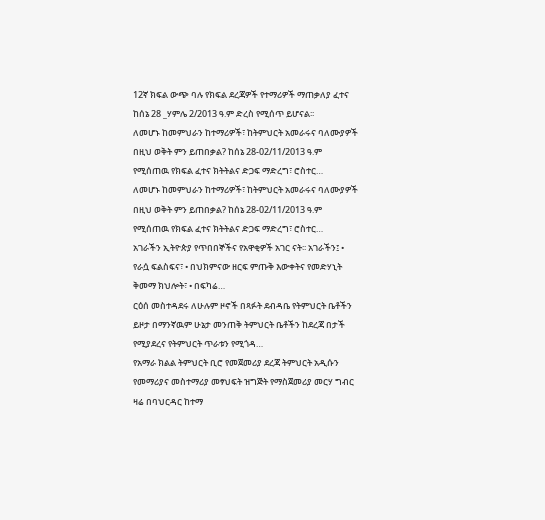12ኛ ክፍል ውጭ ባሉ የክፍል ደረጃዎች የተማሪዎች ማጠቃለያ ፈተና ከሰኔ 28 _ሃምሌ 2/2013 ዓ.ም ድረስ የሚሰጥ ይሆናል፡፡
ለመሆኑ ከመምህራን ከተማሪዎች፣ ከትምህርት አመራሩና ባለሙያዎች በዚህ ወቅት ምን ይጠበቃል? ከሰኔ 28-02/11/2013 ዓ.ም የሚሰጠዉ የክፍል ፈተና ክትትልና ድጋፍ ማድረግ፣ ሮስተር…
ለመሆኑ ከመምህራን ከተማሪዎች፣ ከትምህርት አመራሩና ባለሙያዎች በዚህ ወቅት ምን ይጠበቃል? ከሰኔ 28-02/11/2013 ዓ.ም የሚሰጠዉ የክፍል ፈተና ክትትልና ድጋፍ ማድረግ፣ ሮስተር…
አገራችን ኢትዮጵያ የጥበበኞችና የአዋቂዎች አገር ናት፡፡ አገራችን፤ • የራሷ ፍልስፍና፣ • በህክምናው ዘርፍ ምጡቅ እውቀትና የመድሃኒት ቅመማ ክህሎት፣ • በፍካሬ…
ርዕሰ መስተዳደሩ ለሁሉም ዞኖች በጻፉት ደብዳቤ የትምህርት ቤቶችን ይዞታ በማንኛዉም ሁኔታ መንጠቅ ትምህርት ቤቶችን ከደረጃ በታች የሚያደረና የትምህርት ጥራቱን የሚጎዳ…
የአማራ ክልል ትምህርት ቢሮ የመጀመሪያ ደረጃ ትምህርት አዲሱን የመማሪያና መስተማሪያ መፃህፍት ዝግጅት የማስጀመሪያ መርሃ ግብር ዛሬ በባህርዳር ከተማ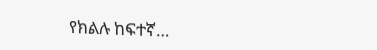የክልሉ ከፍተኛ…